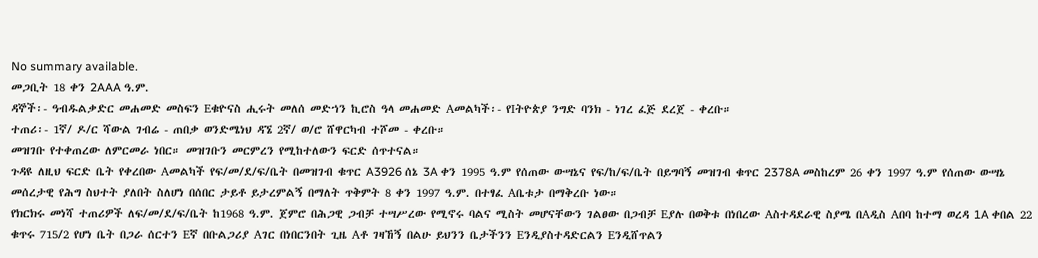No summary available.
መጋቢት 18 ቀን 2AAA ዓ.ም.
ዳኞች፡- ዓብዱልቃድር መሐመድ መስፍን Eቁዮናስ ሒሩት መለሰ መድኀን ኪሮስ ዓላ መሐመድ Aመልካች፡- የIትዮጵያ ንግድ ባንክ - ነገረ ፈጅ ደረጀ - ቀረቡ።
ተጠሪ፡- 1ኛ/ ዶ/ር ሻውል ገብሬ - ጠበቃ ወንድሜነህ ዳኜ 2ኛ/ ወ/ሮ ሸዋርካብ ተሾመ - ቀረቡ።
መዝገቡ የተቀጠረው ለምርመራ ነበር። መዝገቡን መርምረን የሚከተለውን ፍርድ ሰጥተናል።
ጉዳዩ ለዚህ ፍርድ ቤት የቀረበው Aመልካች የፍ/መ/ደ/ፍ/ቤት በመዝገብ ቁጥር A3926 ሰኔ 3A ቀን 1995 ዓ.ም የሰጠው ውሣኔና የፍ/ከ/ፍ/ቤት በይግባኝ መዝገብ ቁጥር 2378A መስከረም 26 ቀን 1997 ዓ.ም የሰጠው ውሣኔ መሰረታዊ የሕግ ስህተት ያለበት ስለሆነ በሰበር ታይቶ ይታረምልኝ በማለት ጥቅምት 8 ቀን 1997 ዓ.ም. በተፃፈ Aቤቱታ በማቅረቡ ነው።
የክርክሩ መነሻ ተጠሪዎች ለፍ/መ/ደ/ፍ/ቤት ከ1968 ዓ.ም. ጀምሮ በሕጋዊ ጋብቻ ተሣሥረው የሚኖሩ ባልና ሚስት መሆናቸውን ገልፀው በጋብቻ Eያሉ በወቅቱ በነበረው Aስተዳደራዊ ስያሜ በAዲስ Aበባ ከተማ ወረዳ 1A ቀበል 22 ቁጥሩ 715/2 የሆነ ቤት በጋራ ሰርተን Eኛ በቡልጋሪያ Aገር በነበርንበት ጊዜ Aቶ ገዛኸኝ በልሁ ይህንን ቤታችንን Eንዲያስተዳድርልን Eንዲሸጥልን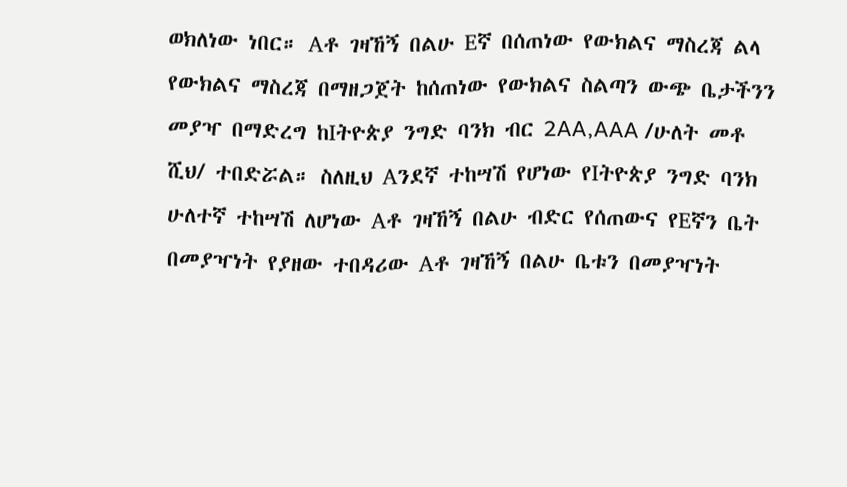ወክለነው ነበር። Aቶ ገዛኸኝ በልሁ Eኛ በሰጠነው የውክልና ማስረጃ ልላ የውክልና ማስረጃ በማዘጋጀት ከሰጠነው የውክልና ስልጣን ውጭ ቤታችንን መያዣ በማድረግ ከIትዮጵያ ንግድ ባንክ ብር 2AA,AAA /ሁለት መቶ ሺህ/ ተበድሯል። ስለዚህ Aንደኛ ተከሣሽ የሆነው የIትዮጵያ ንግድ ባንክ ሁለተኛ ተከሣሽ ለሆነው Aቶ ገዛኸኝ በልሁ ብድር የሰጠውና የEኛን ቤት በመያዣነት የያዘው ተበዳሪው Aቶ ገዛኸኝ በልሁ ቤቱን በመያዣነት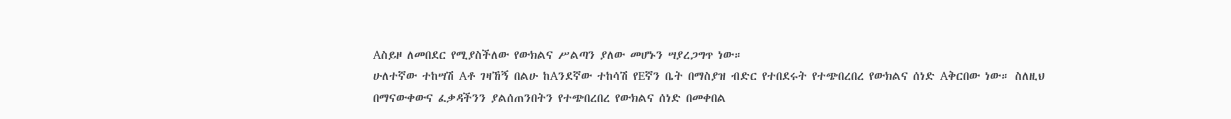Aስይዞ ለመበደር የሚያስችለው የውክልና ሥልጣን ያለው መሆኑን ሣያረጋግጥ ነው።
ሁለተኛው ተከሣሽ Aቶ ገዛኸኝ በልሁ ከAንደኛው ተከሳሽ የEኛን ቤት በማስያዝ ብድር የተበደሩት የተጭበረበረ የውክልና ሰነድ Aቅርበው ነው። ስለዚህ በማናውቀውና ፈቃዳችንን ያልሰጠንበትን የተጭበረበረ የውክልና ሰነድ በመቀበል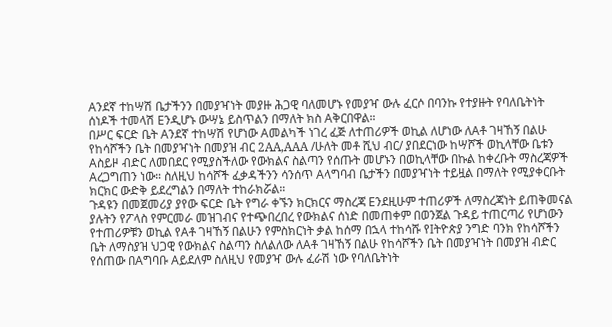Aንደኛ ተከሣሽ ቤታችንን በመያዣነት መያዙ ሕጋዊ ባለመሆኑ የመያዣ ውሉ ፈርሶ በባንኩ የተያዙት የባለቤትነት ሰነዶች ተመላሽ Eንዲሆኑ ውሣኔ ይስጥልን በማለት ክስ Aቅርበዋል።
በሥር ፍርድ ቤት Aንደኛ ተከሣሽ የሆነው Aመልካች ነገረ ፈጅ ለተጠሪዎች ወኪል ለሆነው ለAቶ ገዛኸኝ በልሁ የከሳሾችን ቤት በመያዣነት በመያዝ ብር 2AA,AAA /ሁለት መቶ ሺህ ብር/ ያበደርነው ከሣሾች ወኪላቸው ቤቱን Aስይዞ ብድር ለመበደር የሚያስችለው የውክልና ስልጣን የሰጡት መሆኑን በወኪላቸው በኩል ከቀረቡት ማስረጃዎች Aረጋግጠን ነው። ስለዚህ ከሳሾች ፈቃዳችንን ሳንሰጥ Aላግባብ ቤታችን በመያዣነት ተይዟል በማለት የሚያቀርቡት ክርክር ውድቅ ይደረግልን በማለት ተከራክሯል።
ጉዳዩን በመጀመሪያ ያየው ፍርድ ቤት የግራ ቀኙን ክርክርና ማስረጃ Eንደዚሁም ተጠሪዎች ለማስረጃነት ይጠቅመናል ያሉትን የፖላስ የምርመራ መዝገብና የተጭበረበረ የውክልና ሰነድ በመጠቀም በወንጀል ጉዳይ ተጠርጣሪ የሆነውን የተጠሪዎቹን ወኪል የAቶ ገዛኸኝ በልሁን የምስክርነት ቃል ከሰማ በኋላ ተከሳሹ የIትዮጵያ ንግድ ባንክ የከሳሾችን ቤት ለማስያዝ ህጋዊ የውክልና ስልጣን ስለልለው ለAቶ ገዛኸኝ በልሁ የከሳሾችን ቤት በመያዣነት በመያዝ ብድር የሰጠው በAግባቡ Aይደለም ስለዚህ የመያዣ ውሉ ፈራሽ ነው የባለቤትነት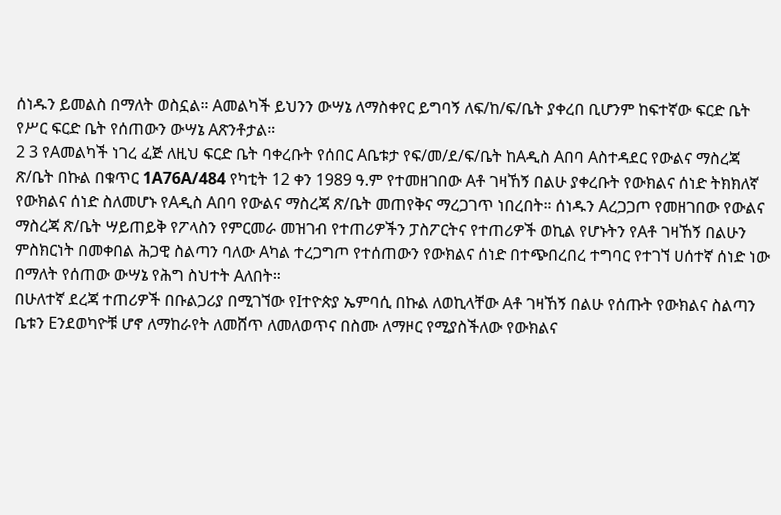ሰነዱን ይመልስ በማለት ወስኗል። Aመልካች ይህንን ውሣኔ ለማስቀየር ይግባኝ ለፍ/ከ/ፍ/ቤት ያቀረበ ቢሆንም ከፍተኛው ፍርድ ቤት የሥር ፍርድ ቤት የሰጠውን ውሣኔ Aጽንቶታል።
2 3 የAመልካች ነገረ ፈጅ ለዚህ ፍርድ ቤት ባቀረቡት የሰበር Aቤቱታ የፍ/መ/ደ/ፍ/ቤት ከAዲስ Aበባ Aስተዳደር የውልና ማስረጃ ጽ/ቤት በኩል በቁጥር 1A76A/484 የካቲት 12 ቀን 1989 ዓ.ም የተመዘገበው Aቶ ገዛኸኝ በልሁ ያቀረቡት የውክልና ሰነድ ትክክለኛ የውክልና ሰነድ ስለመሆኑ የAዲስ Aበባ የውልና ማስረጃ ጽ/ቤት መጠየቅና ማረጋገጥ ነበረበት። ሰነዱን Aረጋጋጦ የመዘገበው የውልና ማስረጃ ጽ/ቤት ሣይጠይቅ የፖላስን የምርመራ መዝገብ የተጠሪዎችን ፓስፖርትና የተጠሪዎች ወኪል የሆኑትን የAቶ ገዛኸኝ በልሁን ምስክርነት በመቀበል ሕጋዊ ስልጣን ባለው Aካል ተረጋግጦ የተሰጠውን የውክልና ሰነድ በተጭበረበረ ተግባር የተገኘ ሀሰተኛ ሰነድ ነው በማለት የሰጠው ውሣኔ የሕግ ስህተት Aለበት።
በሁለተኛ ደረጃ ተጠሪዎች በቡልጋሪያ በሚገኘው የIተዮጵያ ኤምባሲ በኩል ለወኪላቸው Aቶ ገዛኸኝ በልሁ የሰጡት የውክልና ስልጣን ቤቱን Eንደወካዮቹ ሆኖ ለማከራየት ለመሸጥ ለመለወጥና በስሙ ለማዞር የሚያስችለው የውክልና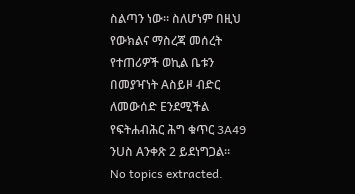ስልጣን ነው። ስለሆነም በዚህ የውክልና ማስረጃ መሰረት የተጠሪዎች ወኪል ቤቱን በመያዣነት Aስይዞ ብድር ለመውሰድ Eንደሚችል የፍትሐብሕር ሕግ ቁጥር 3A49 ንUስ Aንቀጽ 2 ይደነግጋል።
No topics extracted.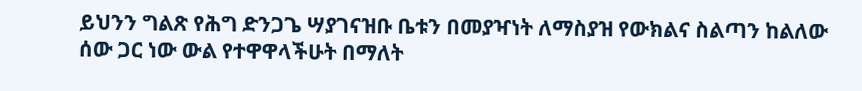ይህንን ግልጽ የሕግ ድንጋጌ ሣያገናዝቡ ቤቱን በመያዣነት ለማስያዝ የውክልና ስልጣን ከልለው ሰው ጋር ነው ውል የተዋዋላችሁት በማለት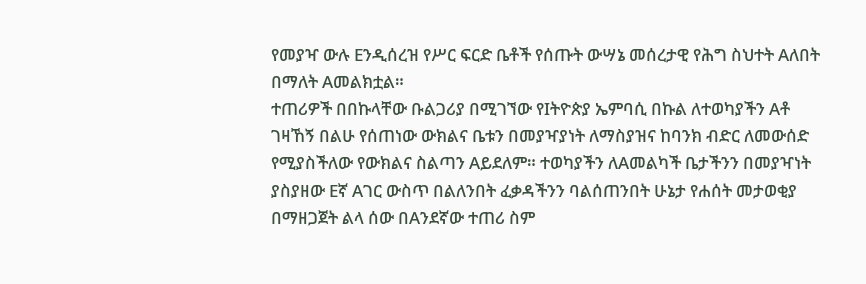የመያዣ ውሉ Eንዲሰረዝ የሥር ፍርድ ቤቶች የሰጡት ውሣኔ መሰረታዊ የሕግ ስህተት Aለበት በማለት Aመልክቷል።
ተጠሪዎች በበኩላቸው ቡልጋሪያ በሚገኘው የIትዮጵያ ኤምባሲ በኩል ለተወካያችን Aቶ ገዛኸኝ በልሁ የሰጠነው ውክልና ቤቱን በመያዣያነት ለማስያዝና ከባንክ ብድር ለመውሰድ የሚያስችለው የውክልና ስልጣን Aይደለም። ተወካያችን ለAመልካች ቤታችንን በመያዣነት ያስያዘው Eኛ Aገር ውስጥ በልለንበት ፈቃዳችንን ባልሰጠንበት ሁኔታ የሐሰት መታወቂያ በማዘጋጀት ልላ ሰው በAንደኛው ተጠሪ ስም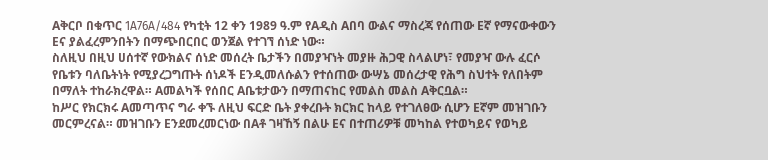Aቅርቦ በቁጥር 1A76A/484 የካቲት 12 ቀን 1989 ዓ.ም የAዲስ Aበባ ውልና ማስረጃ የሰጠው Eኛ የማናውቀውን Eና ያልፈረምንበትን በማጭበርበር ወንጀል የተገኘ ሰነድ ነው።
ስለዚህ በዚህ ሀሰተኛ የውክልና ሰነድ መሰረት ቤታችን በመያዣነት መያዙ ሕጋዊ ስላልሆነ፣ የመያዣ ውሉ ፈርሶ የቤቱን ባለቤትነት የሚያረጋግጡት ሰነዶች Eንዲመለሱልን የተሰጠው ውሣኔ መሰረታዊ የሕግ ስህተት የለበትም በማለት ተከራክረዋል። Aመልካች የሰበር Aቤቱታውን በማጠናከር የመልስ መልስ Aቅርቧል።
ከሥር የክርክሩ Aመጣጥና ግራ ቀኙ ለዚህ ፍርድ ቤት ያቀረቡት ክርክር ከላይ የተገለፀው ሲሆን Eኛም መዝገቡን መርምረናል። መዝገቡን Eንደመረመርነው በAቶ ገዛኸኝ በልሁ Eና በተጠሪዎቹ መካከል የተወካይና የወካይ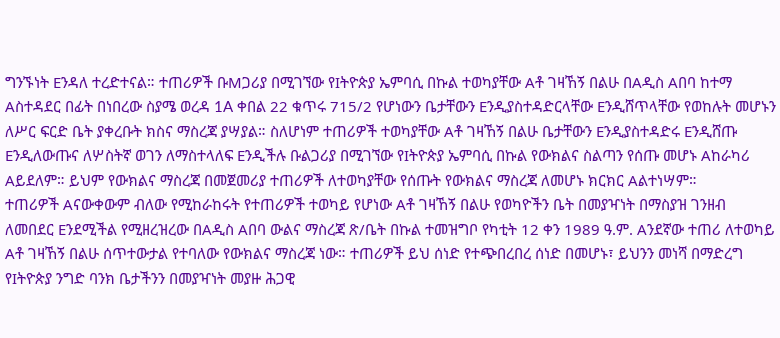ግንኙነት Eንዳለ ተረድተናል። ተጠሪዎች ቡMጋሪያ በሚገኘው የIትዮጵያ ኤምባሲ በኩል ተወካያቸው Aቶ ገዛኸኝ በልሁ በAዲስ Aበባ ከተማ Aስተዳደር በፊት በነበረው ስያሜ ወረዳ 1A ቀበል 22 ቁጥሩ 715/2 የሆነውን ቤታቸውን Eንዲያስተዳድርላቸው Eንዲሸጥላቸው የወከሉት መሆኑን ለሥር ፍርድ ቤት ያቀረቡት ክስና ማስረጃ ያሣያል። ስለሆነም ተጠሪዎች ተወካያቸው Aቶ ገዛኸኝ በልሁ ቤታቸውን Eንዲያስተዳድሩ Eንዲሸጡ Eንዲለውጡና ለሦስትኛ ወገን ለማስተላለፍ Eንዲችሉ ቡልጋሪያ በሚገኘው የIትዮጵያ ኤምባሲ በኩል የውክልና ስልጣን የሰጡ መሆኑ Aከራካሪ Aይደለም። ይህም የውክልና ማስረጃ በመጀመሪያ ተጠሪዎች ለተወካያቸው የሰጡት የውክልና ማስረጃ ለመሆኑ ክርክር Aልተነሣም።
ተጠሪዎች Aናውቀውም ብለው የሚከራከሩት የተጠሪዎች ተወካይ የሆነው Aቶ ገዛኸኝ በልሁ የወካዮችን ቤት በመያዣነት በማስያዝ ገንዘብ ለመበደር Eንደሚችል የሚዘረዝረው በAዲስ Aበባ ውልና ማስረጃ ጽ/ቤት በኩል ተመዝግቦ የካቲት 12 ቀን 1989 ዓ.ም. Aንደኛው ተጠሪ ለተወካይ Aቶ ገዛኸኝ በልሁ ሰጥተውታል የተባለው የውክልና ማስረጃ ነው። ተጠሪዎች ይህ ሰነድ የተጭበረበረ ሰነድ በመሆኑ፣ ይህንን መነሻ በማድረግ የIትዮጵያ ንግድ ባንክ ቤታችንን በመያዣነት መያዙ ሕጋዊ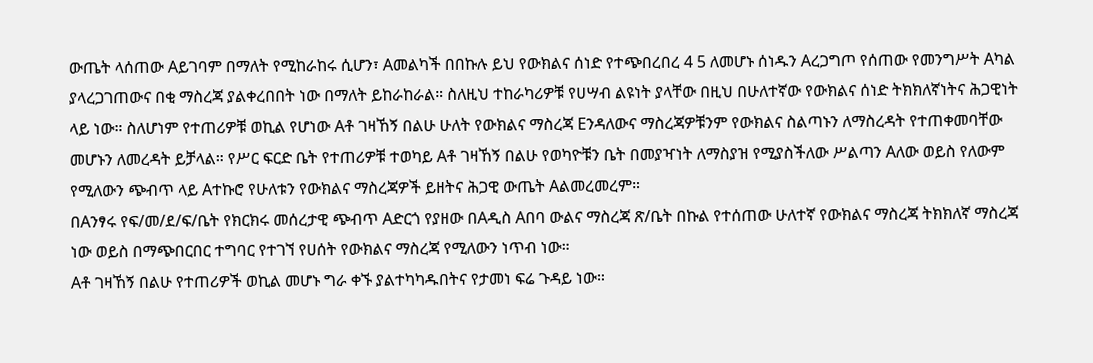ውጤት ላሰጠው Aይገባም በማለት የሚከራከሩ ሲሆን፣ Aመልካች በበኩሉ ይህ የውክልና ሰነድ የተጭበረበረ 4 5 ለመሆኑ ሰነዱን Aረጋግጦ የሰጠው የመንግሥት Aካል ያላረጋገጠውና በቂ ማስረጃ ያልቀረበበት ነው በማለት ይከራከራል። ስለዚህ ተከራካሪዎቹ የሀሣብ ልዩነት ያላቸው በዚህ በሁለተኛው የውክልና ሰነድ ትክክለኛነትና ሕጋዊነት ላይ ነው። ስለሆነም የተጠሪዎቹ ወኪል የሆነው Aቶ ገዛኸኝ በልሁ ሁለት የውክልና ማስረጃ Eንዳለውና ማስረጃዎቹንም የውክልና ስልጣኑን ለማስረዳት የተጠቀመባቸው መሆኑን ለመረዳት ይቻላል። የሥር ፍርድ ቤት የተጠሪዎቹ ተወካይ Aቶ ገዛኸኝ በልሁ የወካዮቹን ቤት በመያዣነት ለማስያዝ የሚያስችለው ሥልጣን Aለው ወይስ የለውም የሚለውን ጭብጥ ላይ Aተኩሮ የሁለቱን የውክልና ማስረጃዎች ይዘትና ሕጋዊ ውጤት Aልመረመረም።
በAንፃሩ የፍ/መ/ደ/ፍ/ቤት የክርክሩ መሰረታዊ ጭብጥ Aድርጎ የያዘው በAዲስ Aበባ ውልና ማስረጃ ጽ/ቤት በኩል የተሰጠው ሁለተኛ የውክልና ማስረጃ ትክክለኛ ማስረጃ ነው ወይስ በማጭበርበር ተግባር የተገኘ የሀሰት የውክልና ማስረጃ የሚለውን ነጥብ ነው።
Aቶ ገዛኸኝ በልሁ የተጠሪዎች ወኪል መሆኑ ግራ ቀኙ ያልተካካዱበትና የታመነ ፍሬ ጉዳይ ነው።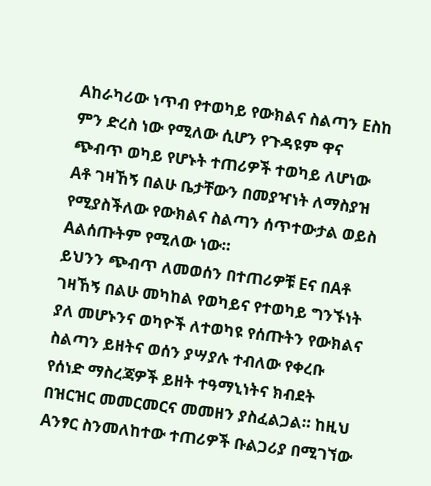Aከራካሪው ነጥብ የተወካይ የውክልና ስልጣን Eስከ ምን ድረስ ነው የሚለው ሲሆን የጉዳዩም ዋና ጭብጥ ወካይ የሆኑት ተጠሪዎች ተወካይ ለሆነው Aቶ ገዛኸኝ በልሁ ቤታቸውን በመያዣነት ለማስያዝ የሚያስችለው የውክልና ስልጣን ሰጥተውታል ወይስ Aልሰጡትም የሚለው ነው።
ይህንን ጭብጥ ለመወሰን በተጠሪዎቹ Eና በAቶ ገዛኸኝ በልሁ መካከል የወካይና የተወካይ ግንኙነት ያለ መሆኑንና ወካዮች ለተወካዩ የሰጡትን የውክልና ስልጣን ይዘትና ወሰን ያሣያሉ ተብለው የቀረቡ የሰነድ ማስረጃዎች ይዘት ተዓማኒነትና ክብደት በዝርዝር መመርመርና መመዘን ያስፈልጋል። ከዚህ Aንፃር ስንመለከተው ተጠሪዎች ቡልጋሪያ በሚገኘው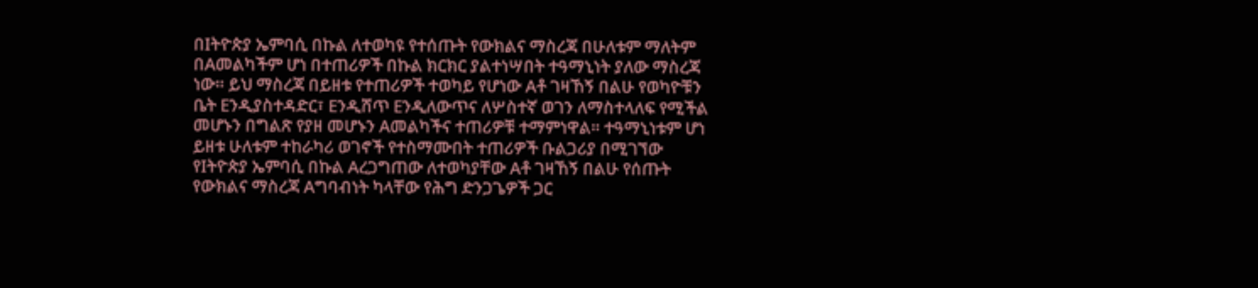በIትዮጵያ ኤምባሲ በኩል ለተወካዩ የተሰጡት የውክልና ማስረጃ በሁለቱም ማለትም በAመልካችም ሆነ በተጠሪዎች በኩል ክርክር ያልተነሣበት ተዓማኒነት ያለው ማስረጃ ነው። ይህ ማስረጃ በይዘቱ የተጠሪዎች ተወካይ የሆነው Aቶ ገዛኸኝ በልሁ የወካዮቹን ቤት Eንዲያስተዳድር፣ Eንዲሸጥ Eንዲለውጥና ለሦስተኛ ወገን ለማስተላለፍ የሚችል መሆኑን በግልጽ የያዘ መሆኑን Aመልካችና ተጠሪዎቹ ተማምነዋል። ተዓማኒነቱም ሆነ ይዘቱ ሁለቱም ተከራካሪ ወገኖች የተስማሙበት ተጠሪዎች ቡልጋሪያ በሚገኘው የIትዮጵያ ኤምባሲ በኩል Aረጋግጠው ለተወካያቸው Aቶ ገዛኸኝ በልሁ የሰጡት የውክልና ማስረጃ Aግባብነት ካላቸው የሕግ ድንጋጌዎች ጋር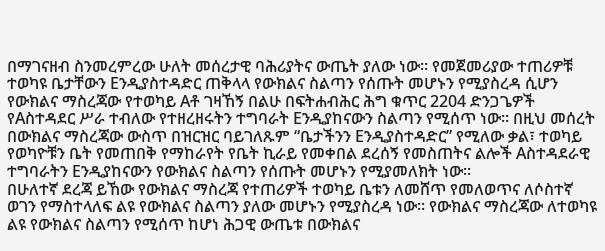በማገናዘብ ስንመረምረው ሁለት መሰረታዊ ባሕሪያትና ውጤት ያለው ነው። የመጀመሪያው ተጠሪዎቹ ተወካዩ ቤታቸውን Eንዲያስተዳድር ጠቅላላ የውክልና ስልጣን የሰጡት መሆኑን የሚያስረዳ ሲሆን የውክልና ማስረጃው የተወካይ Aቶ ገዛኸኝ በልሁ በፍትሐብሕር ሕግ ቁጥር 2204 ድንጋጌዎች የAስተዳደር ሥራ ተብለው የተዘረዘሩትን ተግባራት Eንዲያከናውን ስልጣን የሚሰጥ ነው። በዚህ መሰረት በውክልና ማስረጃው ውስጥ በዝርዝር ባይገለጹም “ቤታችንን Eንዲያስተዳድር” የሚለው ቃል፣ ተወካይ የወካዮቹን ቤት የመጠበቅ የማከራየት የቤት ኪራይ የመቀበል ደረሰኝ የመስጠትና ልሎች Aስተዳደራዊ ተግባራትን Eንዲያከናውን የውክልና ስልጣን የሰጡት መሆኑን የሚያመለክት ነው።
በሁለተኛ ደረጃ ይኸው የውክልና ማስረጃ የተጠሪዎች ተወካይ ቤቱን ለመሸጥ የመለወጥና ለሶስተኛ ወገን የማስተላለፍ ልዩ የውክልና ስልጣን ያለው መሆኑን የሚያስረዳ ነው። የውክልና ማስረጃው ለተወካዩ ልዩ የውክልና ስልጣን የሚሰጥ ከሆነ ሕጋዊ ውጤቱ በውክልና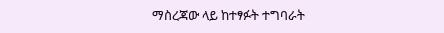ማስረጃው ላይ ከተፃፉት ተግባራት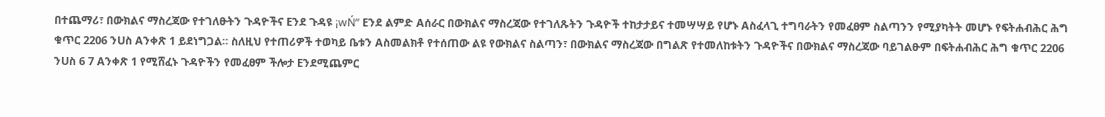በተጨማሪ፣ በውክልና ማስረጃው የተገለፁትን ጉዳዮችና Eንደ ጉዳዩ ¡wŃ“ Eንደ ልምድ Aሰራር በውክልና ማስረጃው የተገለጹትን ጉዳዮች ተከታታይና ተመሣሣይ የሆኑ Aስፈላጊ ተግባራትን የመፈፀም ስልጣንን የሚያካትት መሆኑ የፍትሐብሕር ሕግ ቁጥር 2206 ንUስ Aንቀጽ 1 ይደነግጋል። ስለዚህ የተጠሪዎች ተወካይ ቤቱን Aስመልክቶ የተሰጠው ልዩ የውክልና ስልጣን፣ በውክልና ማስረጃው በግልጽ የተመለከቱትን ጉዳዮችና በውክልና ማስረጃው ባይገልፁም በፍትሐብሕር ሕግ ቁጥር 2206 ንUስ 6 7 Aንቀጽ 1 የሚሸፈኑ ጉዳዮችን የመፈፀም ችሎታ Eንደሚጨምር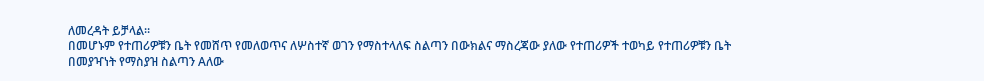ለመረዳት ይቻላል።
በመሆኑም የተጠሪዎቹን ቤት የመሸጥ የመለወጥና ለሦስተኛ ወገን የማስተላለፍ ስልጣን በውክልና ማስረጃው ያለው የተጠሪዎች ተወካይ የተጠሪዎቹን ቤት በመያዣነት የማስያዝ ስልጣን Aለው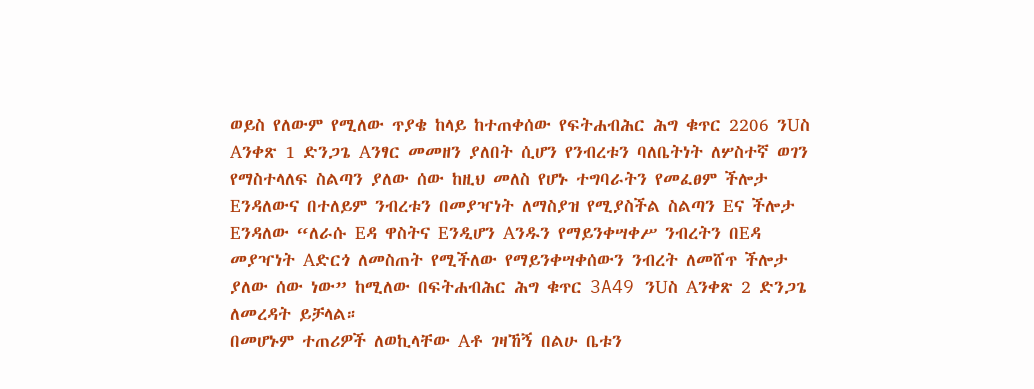ወይስ የለውም የሚለው ጥያቄ ከላይ ከተጠቀሰው የፍትሐብሕር ሕግ ቁጥር 2206 ንUስ Aንቀጽ 1 ድንጋጌ Aንፃር መመዘን ያለበት ሲሆን የንብረቱን ባለቤትነት ለሦስተኛ ወገን የማስተላለፍ ስልጣን ያለው ሰው ከዚህ መለስ የሆኑ ተግባራትን የመፈፀም ችሎታ Eንዳለውና በተለይም ንብረቱን በመያዣነት ለማስያዝ የሚያስችል ስልጣን Eና ችሎታ Eንዳለው “ለራሱ Eዳ ዋስትና Eንዲሆን Aንዱን የማይንቀሣቀሥ ንብረትን በEዳ መያዣነት Aድርጎ ለመስጠት የሚችለው የማይንቀሣቀሰውን ንብረት ለመሸጥ ችሎታ ያለው ሰው ነው” ከሚለው በፍትሐብሕር ሕግ ቁጥር 3A49 ንUስ Aንቀጽ 2 ድንጋጌ ለመረዳት ይቻላል።
በመሆኑም ተጠሪዎች ለወኪላቸው Aቶ ገዛኸኝ በልሁ ቤቱን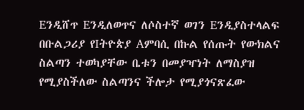Eንዲሸጥ Eንዲለወጥና ለሶስተኛ ወገን Eንዲያስተላልፍ በቡልጋሪያ የIትዮጵያ Aምባሲ በኩል የሰጡት የውክልና ስልጣን ተወካያቸው ቤቱን በመያዣነት ለማስያዝ የሚያስችለው ስልጣንና ችሎታ የሚያጎናጽፈው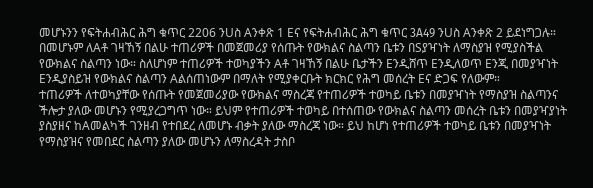መሆኑንን የፍትሐብሕር ሕግ ቁጥር 2206 ንUስ Aንቀጽ 1 Eና የፍትሐብሕር ሕግ ቁጥር 3A49 ንUስ Aንቀጽ 2 ይደነግጋሉ። በመሆኑም ለAቶ ገዛኸኝ በልሁ ተጠሪዎች በመጀመሪያ የሰጡት የውክልና ስልጣን ቤቱን በSያዣነት ለማስያዝ የሚያስችል የውክልና ስልጣን ነው። ስለሆነም ተጠሪዎች ተወካያችን Aቶ ገዛኸኝ በልሁ ቤታችን Eንዲሸጥ Eንዲለወጥ Eንጂ በመያዣነት Eንዲያስይዝ የውክልና ስልጣን Aልሰጠነውም በማለት የሚያቀርቡት ክርክር የሕግ መሰረት Eና ድጋፍ የለውም።
ተጠሪዎች ለተወካያቸው የሰጡት የመጀመሪያው የውክልና ማስረጃ የተጠሪዎች ተወካይ ቤቱን በመያዣነት የማስያዝ ስልጣንና ችሎታ ያለው መሆኑን የሚያረጋግጥ ነው። ይህም የተጠሪዎች ተወካይ በተሰጠው የውክልና ስልጣን መሰረት ቤቱን በመያዣያነት ያስያዘና ከAመልካች ገንዘብ የተበደረ ለመሆኑ ብቃት ያለው ማስረጃ ነው። ይህ ከሆነ የተጠሪዎች ተወካይ ቤቱን በመያዣነት የማስያዝና የመበደር ስልጣን ያለው መሆኑን ለማስረዳት ታስቦ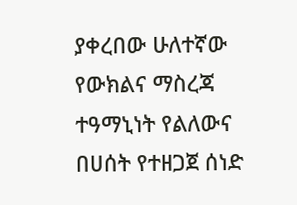ያቀረበው ሁለተኛው የውክልና ማስረጃ ተዓማኒነት የልለውና በሀሰት የተዘጋጀ ሰነድ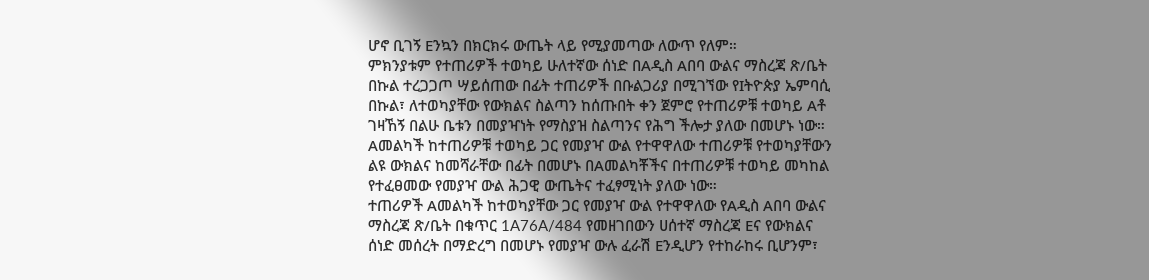ሆኖ ቢገኝ Eንኳን በክርክሩ ውጤት ላይ የሚያመጣው ለውጥ የለም።
ምክንያቱም የተጠሪዎች ተወካይ ሁለተኛው ሰነድ በAዲስ Aበባ ውልና ማስረጃ ጽ/ቤት በኩል ተረጋጋጦ ሣይሰጠው በፊት ተጠሪዎች በቡልጋሪያ በሚገኘው የIትዮጵያ ኤምባሲ በኩል፣ ለተወካያቸው የውክልና ስልጣን ከሰጡበት ቀን ጀምሮ የተጠሪዎቹ ተወካይ Aቶ ገዛኸኝ በልሁ ቤቱን በመያዣነት የማስያዝ ስልጣንና የሕግ ችሎታ ያለው በመሆኑ ነው። Aመልካች ከተጠሪዎቹ ተወካይ ጋር የመያዣ ውል የተዋዋለው ተጠሪዎቹ የተወካያቸውን ልዩ ውክልና ከመሻራቸው በፊት በመሆኑ በAመልካቾችና በተጠሪዎቹ ተወካይ መካከል የተፈፀመው የመያዣ ውል ሕጋዊ ውጤትና ተፈፃሚነት ያለው ነው።
ተጠሪዎች Aመልካች ከተወካያቸው ጋር የመያዣ ውል የተዋዋለው የAዲስ Aበባ ውልና ማስረጃ ጽ/ቤት በቁጥር 1A76A/484 የመዘገበውን ሀሰተኛ ማስረጃ Eና የውክልና ሰነድ መሰረት በማድረግ በመሆኑ የመያዣ ውሉ ፈራሽ Eንዲሆን የተከራከሩ ቢሆንም፣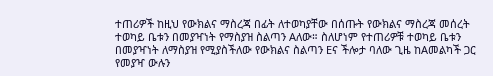ተጠሪዎች ከዚህ የውክልና ማስረጃ በፊት ለተወካያቸው በሰጡት የውክልና ማስረጃ መሰረት ተወካይ ቤቱን በመያዣነት የማስያዝ ስልጣን Aለው። ስለሆነም የተጠሪዎቹ ተወካይ ቤቱን በመያዣነት ለማስያዝ የሚያስችለው የውክልና ስልጣን Eና ችሎታ ባለው ጊዜ ከAመልካች ጋር የመያዣ ውሉን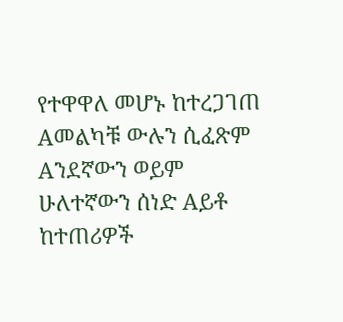የተዋዋለ መሆኑ ከተረጋገጠ Aመልካቹ ውሉን ሲፈጽም Aንደኛውን ወይም ሁለተኛውን ሰነድ Aይቶ ከተጠሪዎች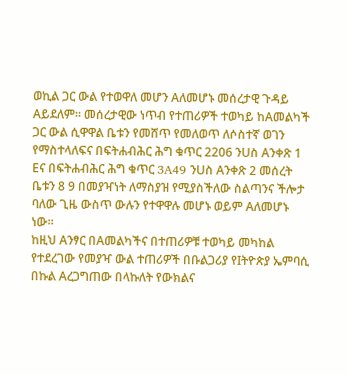ወኪል ጋር ውል የተወዋለ መሆን Aለመሆኑ መሰረታዊ ጉዳይ Aይደለም። መሰረታዊው ነጥብ የተጠሪዎች ተወካይ ከAመልካች ጋር ውል ሲዋዋል ቤቱን የመሸጥ የመለወጥ ለሶስተኛ ወገን የማስተላለፍና በፍትሐብሕር ሕግ ቁጥር 2206 ንUስ Aንቀጽ 1 Eና በፍትሐብሕር ሕግ ቁጥር 3A49 ንUስ Aንቀጽ 2 መሰረት ቤቱን 8 9 በመያዣነት ለማስያዝ የሚያስችለው ስልጣንና ችሎታ ባለው ጊዜ ውስጥ ውሉን የተዋዋሉ መሆኑ ወይም Aለመሆኑ ነው።
ከዚህ Aንፃር በAመልካችና በተጠሪዎቹ ተወካይ መካከል የተደረገው የመያዣ ውል ተጠሪዎች በቡልጋሪያ የIትዮጵያ ኤምባሲ በኩል Aረጋግጠው በላኩለት የውክልና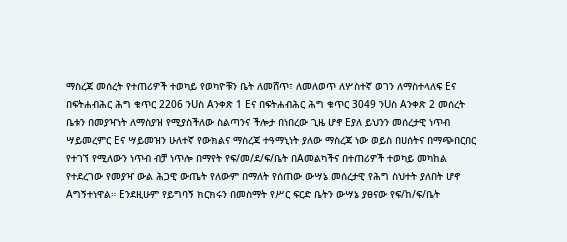ማስረጃ መሰረት የተጠሪዎች ተወካይ የወካዮቹን ቤት ለመሸጥ፣ ለመለወጥ ለሦስተኛ ወገን ለማስተላለፍ Eና በፍትሐብሕር ሕግ ቁጥር 2206 ንUስ Aንቀጽ 1 Eና በፍትሐብሕር ሕግ ቁጥር 3049 ንUስ Aንቀጽ 2 መሰረት ቤቱን በመያዣነት ለማስያዝ የሚያስችለው ስልጣንና ችሎታ በነበረው ጊዜ ሆኖ Eያለ ይህንን መሰረታዊ ነጥብ ሣይመረምር Eና ሣይመዝን ሁለተኛ የውክልና ማስረጃ ተዓማኒነት ያለው ማስረጃ ነው ወይስ በሀሰትና በማጭበርበር የተገኘ የሚለውን ነጥብ ብቻ ነጥሎ በማየት የፍ/መ/ደ/ፍ/ቤት በAመልካችና በተጠሪዎች ተወካይ መካከል የተደረገው የመያዣ ውል ሕጋዊ ውጤት የለውም በማለት የሰጠው ውሣኔ መሰረታዊ የሕግ ስህተት ያለበት ሆኖ Aግኝተነዋል። Eንደዚሁም የይግባኝ ክርክሩን በመስማት የሥር ፍርድ ቤትን ውሣኔ ያፀናው የፍ/ከ/ፍ/ቤት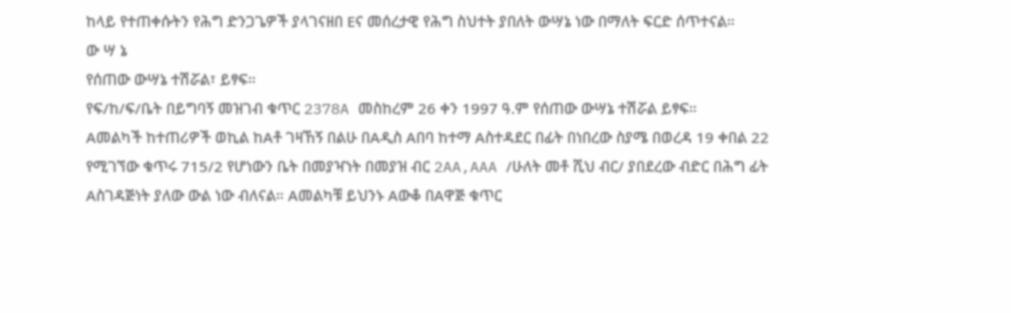ከላይ የተጠቀሱትን የሕግ ድንጋጌዎች ያላገናዘበ Eና መሰረታዊ የሕግ ስህተት ያበለት ውሣኔ ነው በማለት ፍርድ ሰጥተናል።
ው ሣ ኔ
የሰጠው ውሣኔ ተሽሯል፣ ይፃፍ።
የፍ/ከ/ፍ/ቤት በይግባኝ መዝገብ ቁጥር 2378A መስከረም 26 ቀን 1997 ዓ.ም የሰጠው ውሣኔ ተሽሯል ይፃፍ።
Aመልካች ከተጠሪዎች ወኪል ከAቶ ገዛኸኝ በልሁ በAዲስ Aበባ ከተማ Aስተዳደር በፊት በነበረው ስያሜ በወረዳ 19 ቀበል 22 የሚገኘው ቁጥሩ 715/2 የሆነውን ቤት በመያዣነት በመያዝ ብር 2AA,AAA /ሁለት መቶ ሺህ ብር/ ያበደረው ብድር በሕግ ፊት Aስገዳጅነት ያለው ውል ነው ብለናል። Aመልካቹ ይህንኑ Aውቆ በAዋጅ ቁጥር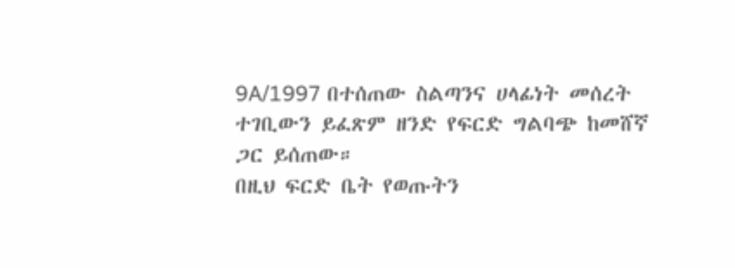9A/1997 በተሰጠው ስልጣንና ሀላፊነት መሰረት ተገቢውን ይፈጽም ዘንድ የፍርድ ግልባጭ ከመሸኛ ጋር ይሰጠው።
በዚህ ፍርድ ቤት የወጡትን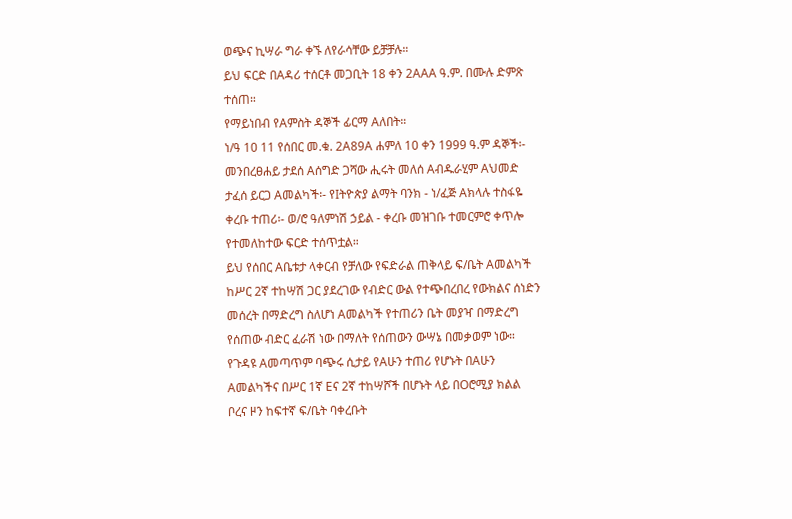ወጭና ኪሣራ ግራ ቀኙ ለየራሳቸው ይቻቻሉ።
ይህ ፍርድ በAዳሪ ተሰርቶ መጋቢት 18 ቀን 2AAA ዓ.ም. በሙሉ ድምጽ ተሰጠ።
የማይነበብ የAምስት ዳኞች ፊርማ Aለበት።
ነ/ዓ 10 11 የሰበር መ.ቁ. 2A89A ሐምለ 10 ቀን 1999 ዓ.ም ዳኞች፡- መንበረፀሐይ ታደሰ Aሰግድ ጋሻው ሒሩት መለሰ Aብዱራሂም Aህመድ ታፈሰ ይርጋ Aመልካች፡- የIትዮጵያ ልማት ባንክ - ነ/ፈጅ Aክላሉ ተስፋዬ ቀረቡ ተጠሪ፡- ወ/ሮ ዓለምነሽ ኃይል - ቀረቡ መዝገቡ ተመርምሮ ቀጥሎ የተመለከተው ፍርድ ተሰጥቷል።
ይህ የሰበር Aቤቱታ ላቀርብ የቻለው የፍድራል ጠቅላይ ፍ/ቤት Aመልካች ከሥር 2ኛ ተከሣሽ ጋር ያደረገው የብድር ውል የተጭበረበረ የውክልና ሰነድን መሰረት በማድረግ ስለሆነ Aመልካች የተጠሪን ቤት መያዣ በማድረግ የሰጠው ብድር ፈራሽ ነው በማለት የሰጠውን ውሣኔ በመቃወም ነው።
የጉዳዩ Aመጣጥም ባጭሩ ሲታይ የAሁን ተጠሪ የሆኑት በAሁን Aመልካችና በሥር 1ኛ Eና 2ኛ ተከሣሾች በሆኑት ላይ በOሮሚያ ክልል ቦረና ዞን ከፍተኛ ፍ/ቤት ባቀረቡት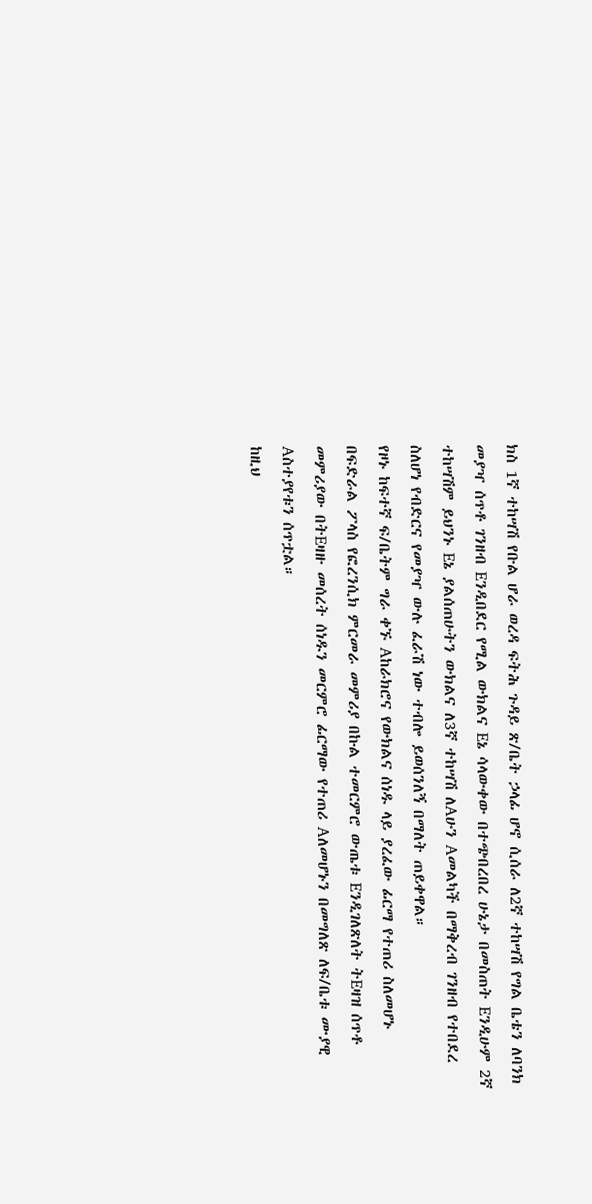ክስ 1ኛ ተከሣሽ የቡል ሆራ ወረዳ ፍትሕ ጉዳይ ጽ/ቤት ኃላፊ ሆኖ ሲሰራ ለ2ኛ ተከሣሽ የግል ቤቴን ለባንክ መያዣ ሰጥቶ ገንዘብ Eንዲበደር የሚል ውክልና Eኔ ሳላውቀው በተጭበረበረ ሁኔታ በመስጠት Eንዲሁም 2ኛ ተከሣሽም ይህንኑ Eኔ ያልሰጠሁትን ውክልና ለ3ኛ ተከሣሽ ለAሁን Aመልካች በማቅረብ ገንዘብ የተበደረ ስለሆነ የብድርና የመያዣ ውሉ ፈራሽ ነው ተብሎ ይወሰንለኝ በማለት ጠይቀዋል።
የዞኑ ከፍተኛ ፍ/ቤትም ግራ ቀኙ Aከራክሮና የውክልና ሰነዱ ላይ ያረፈው ፊርማ የተጠሪ ስለመሆኑ በፍድራል ፖላስ የፎረንሲክ ምርመራ መምሪያ በኩል ተመርምሮ ውጤቱ Eንዲገለጽለት ትEዛዝ ሰጥቶ መምሪያው በትEዛዙ መሰረት ሰነዱን መርምሮ ፊርማው የተጠሪ Aለመሆኑን በመግለጽ ለፍ/ቤቱ ሙያዊ Aስተያየቱን ሰጥቷል።
ከዚህ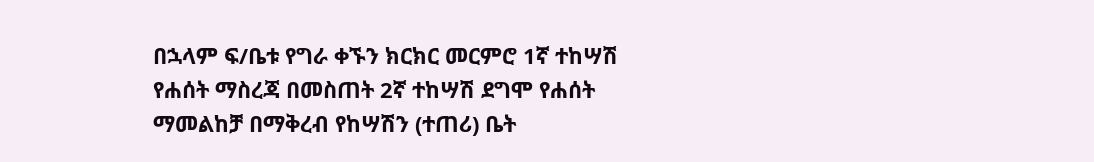በኋላም ፍ/ቤቱ የግራ ቀኙን ክርክር መርምሮ 1ኛ ተከሣሽ የሐሰት ማስረጃ በመስጠት 2ኛ ተከሣሽ ደግሞ የሐሰት ማመልከቻ በማቅረብ የከሣሽን (ተጠሪ) ቤት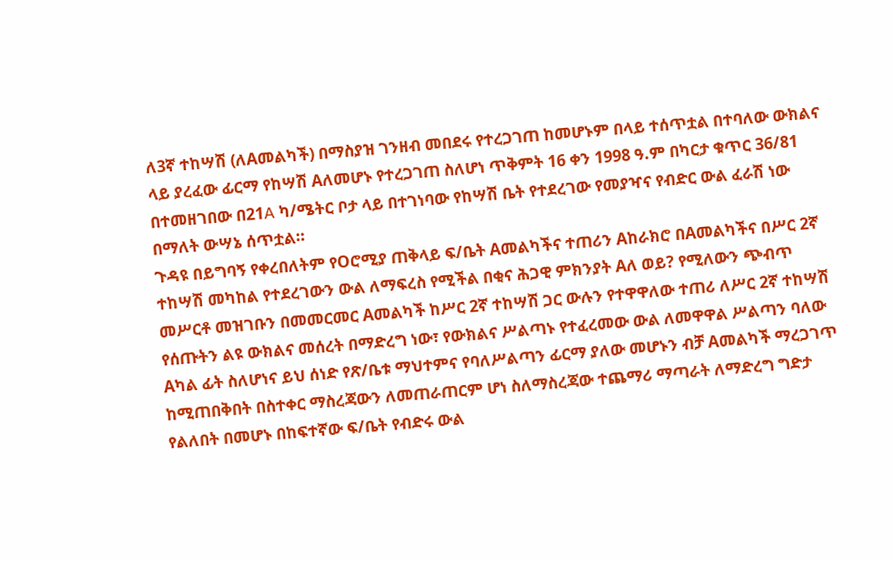ለ3ኛ ተከሣሽ (ለAመልካች) በማስያዝ ገንዘብ መበደሩ የተረጋገጠ ከመሆኑም በላይ ተሰጥቷል በተባለው ውክልና ላይ ያረፈው ፊርማ የከሣሽ Aለመሆኑ የተረጋገጠ ስለሆነ ጥቅምት 16 ቀን 1998 ዓ.ም በካርታ ቁጥር 36/81 በተመዘገበው በ21A ካ/ሜትር ቦታ ላይ በተገነባው የከሣሽ ቤት የተደረገው የመያዣና የብድር ውል ፈራሽ ነው በማለት ውሣኔ ሰጥቷል።
ጉዳዩ በይግባኝ የቀረበለትም የOሮሚያ ጠቅላይ ፍ/ቤት Aመልካችና ተጠሪን Aከራክሮ በAመልካችና በሥር 2ኛ ተከሣሽ መካከል የተደረገውን ውል ለማፍረስ የሚችል በቂና ሕጋዊ ምክንያት Aለ ወይ? የሚለውን ጭብጥ መሥርቶ መዝገቡን በመመርመር Aመልካች ከሥር 2ኛ ተከሣሽ ጋር ውሉን የተዋዋለው ተጠሪ ለሥር 2ኛ ተከሣሽ የሰጡትን ልዩ ውክልና መሰረት በማድረግ ነው፣ የውክልና ሥልጣኑ የተፈረመው ውል ለመዋዋል ሥልጣን ባለው Aካል ፊት ስለሆነና ይህ ሰነድ የጽ/ቤቱ ማህተምና የባለሥልጣን ፊርማ ያለው መሆኑን ብቻ Aመልካች ማረጋገጥ ከሚጠበቅበት በስተቀር ማስረጃውን ለመጠራጠርም ሆነ ስለማስረጃው ተጨማሪ ማጣራት ለማድረግ ግድታ የልለበት በመሆኑ በከፍተኛው ፍ/ቤት የብድሩ ውል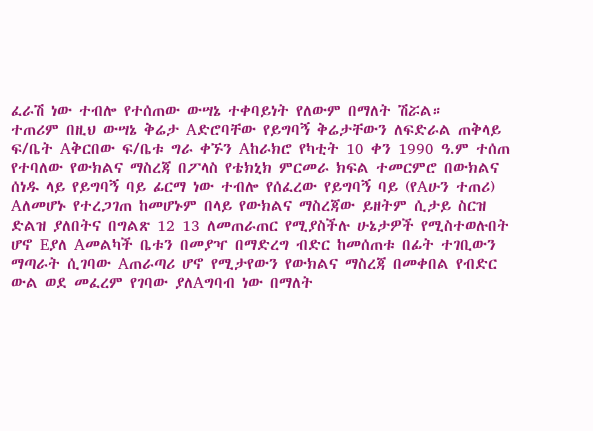ፈራሽ ነው ተብሎ የተሰጠው ውሣኔ ተቀባይነት የለውም በማለት ሽሯል።
ተጠሪም በዚህ ውሣኔ ቅሬታ Aድሮባቸው የይግባኝ ቅሬታቸውን ለፍድራል ጠቅላይ ፍ/ቤት Aቅርበው ፍ/ቤቱ ግራ ቀኙን Aከራክሮ የካቲት 10 ቀን 1990 ዓ.ም ተሰጠ የተባለው የውክልና ማስረጃ በፖላስ የቴክኒክ ምርመራ ክፍል ተመርምሮ በውክልና ሰነዱ ላይ የይግባኝ ባይ ፊርማ ነው ተብሎ የሰፈረው የይግባኝ ባይ (የAሁን ተጠሪ) Aለመሆኑ የተረጋገጠ ከመሆኑም በላይ የውክልና ማስረጃው ይዘትም ሲታይ ስርዝ ድልዝ ያለበትና በግልጽ 12 13 ለመጠራጠር የሚያስችሉ ሁኔታዎች የሚስተወሉበት ሆኖ Eያለ Aመልካች ቤቱን በመያዣ በማድረግ ብድር ከመሰጠቱ በፊት ተገቢውን ማጣራት ሲገባው Aጠራጣሪ ሆኖ የሚታየውን የውክልና ማስረጃ በመቀበል የብድር ውል ወደ መፈረም የገባው ያለAግባብ ነው በማለት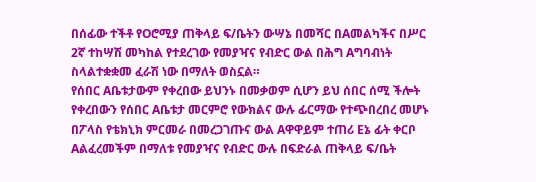በሰፊው ተችቶ የOሮሚያ ጠቅላይ ፍ/ቤትን ውሣኔ በመሻር በAመልካችና በሥር 2ኛ ተከሣሽ መካከል የተደረገው የመያዣና የብድር ውል በሕግ Aግባብነት ስላልተቋቋመ ፈራሽ ነው በማለት ወስኗል።
የሰበር Aቤቱታውም የቀረበው ይህንኑ በመቃወም ሲሆን ይህ ሰበር ሰሚ ችሎት የቀረበውን የሰበር Aቤቱታ መርምሮ የውክልና ውሉ ፊርማው የተጭበረበረ መሆኑ በፖላስ የቴክኒክ ምርመራ በመረጋገጡና ውል Aዋዋይም ተጠሪ Eኔ ፊት ቀርቦ Aልፈረመችም በማለቱ የመያዣና የብድር ውሉ በፍድራል ጠቅላይ ፍ/ቤት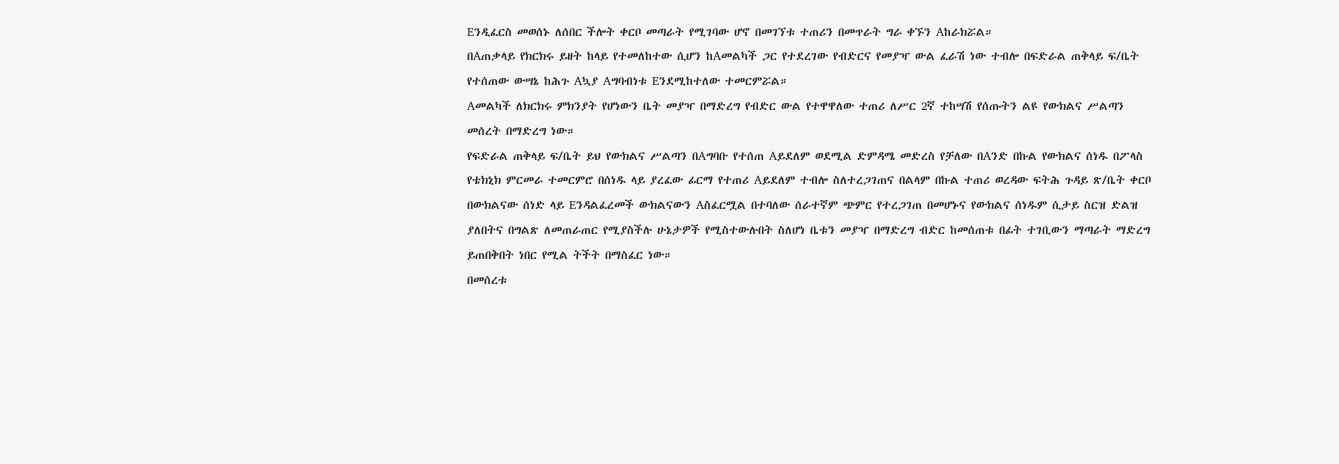Eንዲፈርስ መወሰኑ ለሰበር ችሎት ቀርቦ መጣራት የሚገባው ሆኖ በመገኘቱ ተጠሪን በመጥራት ግራ ቀኙን Aከራክሯል።
በAጠቃላይ የክርክሩ ይዘት ከላይ የተመለከተው ሲሆን ከAመልካች ጋር የተደረገው የብድርና የመያዣ ውል ፈራሽ ነው ተብሎ በፍድራል ጠቅላይ ፍ/ቤት የተሰጠው ውሣኔ ከሕጉ Aኳያ Aግባብነቱ Eንደሚከተለው ተመርምሯል።
Aመልካች ለክርክሩ ምክንያት የሆነውን ቤት መያዣ በማድረግ የብድር ውል የተዋዋለው ተጠሪ ለሥር 2ኛ ተከሣሽ የሰጡትን ልዩ የውክልና ሥልጣን መሰረት በማድረግ ነው።
የፍድራል ጠቅላይ ፍ/ቤት ይህ የውክልና ሥልጣን በAግባቡ የተሰጠ Aይደለም ወደሚል ድምዳሜ መድረስ የቻለው በAንድ በኩል የውክልና ሰነዱ በፖላስ የቴክኒክ ምርመራ ተመርምሮ በሰነዱ ላይ ያረፈው ፊርማ የተጠሪ Aይደለም ተብሎ ስለተረጋገጠና በልላም በኩል ተጠሪ ወረዳው ፍትሕ ጉዳይ ጽ/ቤት ቀርቦ በውክልናው ሰነድ ላይ Eንዳልፈረመች ውክልናውን Aስፈርሟል በተባለው ሰራተኛም ጭምር የተረጋገጠ በመሆኑና የውክልና ሰነዱም ሲታይ ስርዝ ድልዝ ያለበትና በግልጽ ለመጠራጠር የሚያስችሉ ሁኔታዎች የሚስተውሉበት ስለሆነ ቤቱን መያዣ በማድረግ ብድር ከመሰጠቱ በፊት ተገቢውን ማጣራት ማድረግ ይጠበቅበት ነበር የሚል ትችት በማስፈር ነው።
በመሰረቱ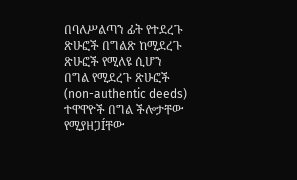በባለሥልጣን ፊት የተደረጉ ጽሁፎች በግልጽ ከሚደረጉ ጽሁፎች የሚለዩ ሲሆን በግል የሚደረጉ ጽሁፎች (non-authentic deeds) ተዋዋዮች በግል ችሎታቸው የሚያዘጋÍቸው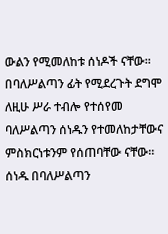ውልን የሚመለከቱ ሰነዶች ናቸው። በባለሥልጣን ፊት የሚደረጉት ደግሞ ለዚሁ ሥራ ተብሎ የተሰየመ ባለሥልጣን ሰነዱን የተመለከታቸውና ምስክርነቱንም የሰጠባቸው ናቸው።
ሰነዱ በባለሥልጣን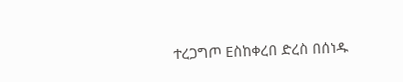ተረጋግጦ Eስከቀረበ ድረስ በሰነዱ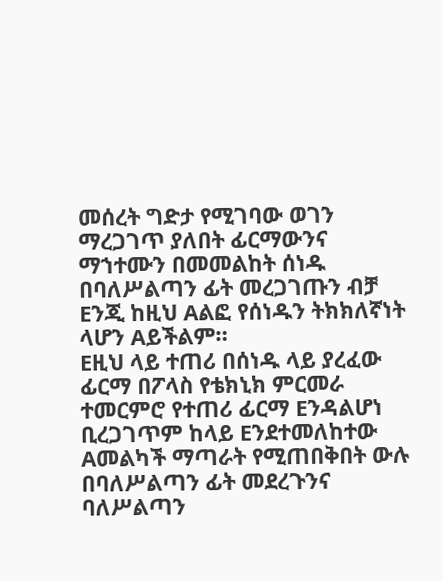መሰረት ግድታ የሚገባው ወገን ማረጋገጥ ያለበት ፊርማውንና ማኀተሙን በመመልከት ሰነዱ በባለሥልጣን ፊት መረጋገጡን ብቻ Eንጂ ከዚህ Aልፎ የሰነዱን ትክክለኛነት ላሆን Aይችልም።
Eዚህ ላይ ተጠሪ በሰነዱ ላይ ያረፈው ፊርማ በፖላስ የቴክኒክ ምርመራ ተመርምሮ የተጠሪ ፊርማ Eንዳልሆነ ቢረጋገጥም ከላይ Eንደተመለከተው Aመልካች ማጣራት የሚጠበቅበት ውሉ በባለሥልጣን ፊት መደረጉንና ባለሥልጣን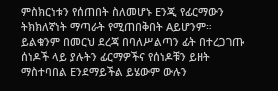ምስክርነቱን የሰጠበት ስለመሆኑ Eንጂ የፊርማውን ትክክለኛነት ማጣራት የሚጠበቅበት Aይሆንም። ይልቁንም በመርህ ደረጃ በባለሥልጣን ፊት በተረጋገጡ ሰነዶች ላይ ያሉትን ፊርማዎችና የሰነዶቹን ይዘት ማስተባበል Eንደማይችል ይሄውም ውሉን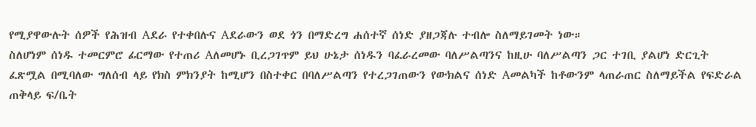የሚያዋውሉት ሰዎች የሕዝብ Aደራ የተቀበሉና Aደራውን ወደ ጎን በማድረግ ሐሰተኛ ሰነድ ያዘጋጃሉ ተብሎ ስለማይገመት ነው።
ስለሆነም ሰነዱ ተመርምሮ ፊርማው የተጠሪ Aለመሆኑ ቢረጋገጥም ይህ ሁኔታ ሰነዱን ባፈራረመው ባለሥልጣንና ከዚሁ ባለሥልጣን ጋር ተገቢ ያልሆነ ድርጊት ፈጽሟል በሚባለው ግለሰብ ላይ የክስ ምክንያት ከሚሆን በስተቀር በባለሥልጣን የተረጋገጠውን የውክልና ሰነድ Aመልካች ከቶውንም ላጠራጠር ስለማይችል የፍድራል ጠቅላይ ፍ/ቤት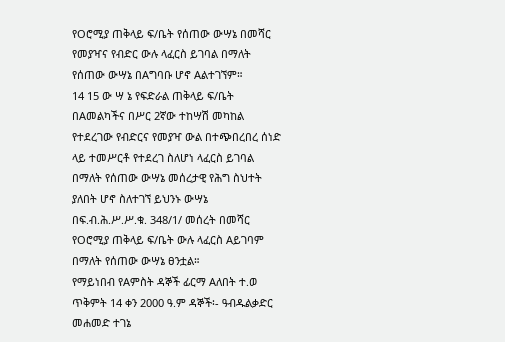የOሮሚያ ጠቅላይ ፍ/ቤት የሰጠው ውሣኔ በመሻር የመያዣና የብድር ውሉ ላፈርስ ይገባል በማለት የሰጠው ውሣኔ በAግባቡ ሆኖ Aልተገኘም።
14 15 ው ሣ ኔ የፍድራል ጠቅላይ ፍ/ቤት በAመልካችና በሥር 2ኛው ተከሣሽ መካከል የተደረገው የብድርና የመያዣ ውል በተጭበረበረ ሰነድ ላይ ተመሥርቶ የተደረገ ስለሆነ ላፈርስ ይገባል በማለት የሰጠው ውሣኔ መሰረታዊ የሕግ ስህተት ያለበት ሆኖ ስለተገኘ ይህንኑ ውሣኔ በፍ.ብ.ሕ.ሥ.ሥ.ቁ. 348/1/ መሰረት በመሻር የOሮሚያ ጠቅላይ ፍ/ቤት ውሉ ላፈርስ Aይገባም በማለት የሰጠው ውሣኔ ፀንቷል።
የማይነበብ የAምስት ዳኞች ፊርማ Aለበት ተ.ወ
ጥቅምት 14 ቀን 2000 ዓ.ም ዳኞች፡- ዓብዱልቃድር መሐመድ ተገኔ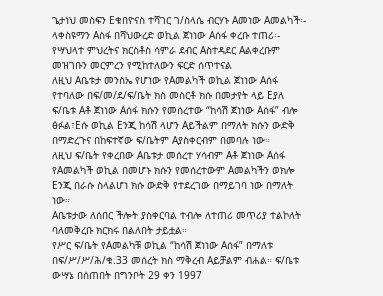ጌታነህ መስፍን Eቁበዮናስ ተሻገር ገ/ስላሴ ብርሃኑ Aመነው Aመልካች፡- ላቀስዩማን Aስፋ በሻህውረድ ወኪል ጀነነው Aሰፋ ቀረቡ ተጠሪ፡- የሣህላተ ምህረትና ክርስቶስ ሳምራ ደብር Aስተዳደር Aልቀረቡም መዝገቡን መርምረን የሚከተለውን ፍርድ ሰጥተናል
ለዚህ Aቤቱታ መንስኤ የሆነው የAመልካች ወኪል ጀነነው Aሰፋ የተባለው በፍ/መ/ደ/ፍ/ቤት ክስ መስርቶ ክሱ በመታየት ላይ Eያለ ፍ/ቤቱ Aቶ ጀነነው Aሰፋ ክሱን የመሰረተው “ከሳሽ ጀነነው Aሰፋ” ብሎ ፅፉል፣Eሱ ወኪል Eንጂ ከሳሽ ላሆን Aይችልም በማለት ክሱን ውድቅ በማድረጉና በከፍተኛው ፍ/ቤትም Aያስቀርብም በመባሉ ነው።
ለዚህ ፍ/ቤት የቀረበው Aቤቱታ መሰረተ ሃሳብም Aቶ ጀነነው Aሰፋ የAመልካች ወኪል በመሆኑ ክሱን የመሰረተውም Aመልካችን ወክሎ Eንጂ በራሱ ስላልሆነ ክሱ ውድቅ የተደረገው በማይገባ ነው በማለት ነው።
Aቤቱታው ለሰበር ችሎት ያስቀርባል ተብሎ ለተጠሪ መጥሪያ ተልኮለት ባለመቅረቡ ክርክሩ በልለበት ታይቷል።
የሥር ፍ/ቤት የAመልካቹ ወኪል “ከሳሽ ጀነነው Aሰፋ” በማለቱ በፍ/ሥ/ሥ/ሕ/ቁ.33 መሰረት ክስ ማቅረብ Aይቻልም ብሐል። ፍ/ቤቱ ውሣኔ በሰጠበት በግንቦት 29 ቀን 1997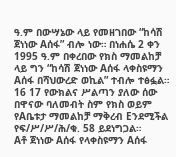ዓ.ም በውሣኔው ላይ የመዘገበው “ከሳሽ ጀነነው Aሰፋ” ብሎ ነው። በነሐሴ 2 ቀን 1995 ዓ.ም በቀረበው የክስ ማመልከቻ ላይ ግን “ከሳሽ ጀነነው Aሰፋ ላቀስዩማን Aሰፋ በሻህውረድ ወኪል” ተብሎ ተፅፏል።
16 17 የውክልና ሥልጣን ያለው ሰው በዋናው ባለመብት ስም የክስ ወይም የAቤቱታ ማመልከቻ ማቅረብ Eንደሚችል የፍ/ሥ/ሥ/ሕ/ቁ. 58 ይደነግጋል።
Aቶ ጀነነው Aሰፋ የላቀስዩማን Aሰፋ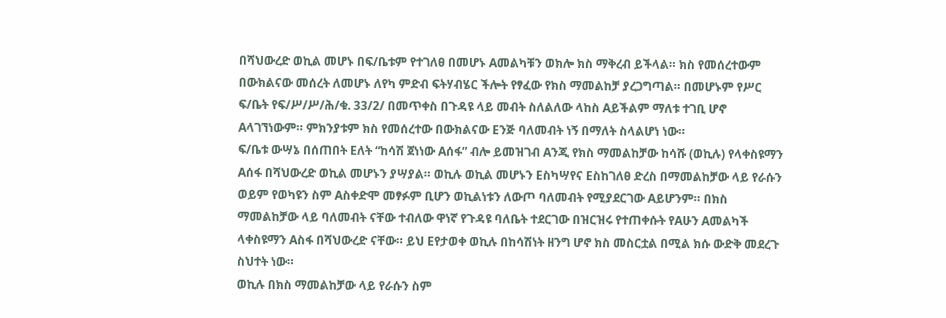በሻህውረድ ወኪል መሆኑ በፍ/ቤቱም የተገለፀ በመሆኑ Aመልካቹን ወክሎ ክስ ማቅረብ ይችላል። ክስ የመሰረተውም በውክልናው መሰረት ለመሆኑ ለየካ ምድብ ፍትሃብሄር ችሎት የፃፈው የክስ ማመልከቻ ያረጋግጣል። በመሆኑም የሥር ፍ/ቤት የፍ/ሥ/ሥ/ሕ/ቁ. 33/2/ በመጥቀስ በጉዳዩ ላይ መብት ስለልለው ላከስ Aይችልም ማለቱ ተገቢ ሆኖ Aላገኘነውም። ምክንያቱም ክስ የመሰረተው በውክልናው Eንጅ ባለመብት ነኝ በማለት ስላልሆነ ነው።
ፍ/ቤቱ ውሣኔ በሰጠበት Eለት “ከሳሽ ጀነነው Aሰፋ” ብሎ ይመዝገብ Aንጂ የክስ ማመልከቻው ከሳሹ (ወኪሉ) የላቀስዩማን Aሰፋ በሻህውረድ ወኪል መሆኑን ያሣያል። ወኪሉ ወኪል መሆኑን Eስካሣየና Eስከገለፀ ድረስ በማመልከቻው ላይ የራሱን ወይም የወካዩን ስም Aስቀድሞ መፃፉም ቢሆን ወኪልነቱን ለውጦ ባለመብት የሚያደርገው Aይሆንም። በክስ ማመልከቻው ላይ ባለመብት ናቸው ተብለው ዋነኛ የጉዳዩ ባለቤት ተደርገው በዝርዝሩ የተጠቀሱት የAሁን Aመልካች ላቀስዩማን Aስፋ በሻህውረድ ናቸው። ይህ Eየታወቀ ወኪሉ በከሳሽነት ዘንግ ሆኖ ክስ መስርቷል በሚል ክሱ ውድቅ መደረጉ ስህተት ነው።
ወኪሉ በክስ ማመልከቻው ላይ የራሱን ስም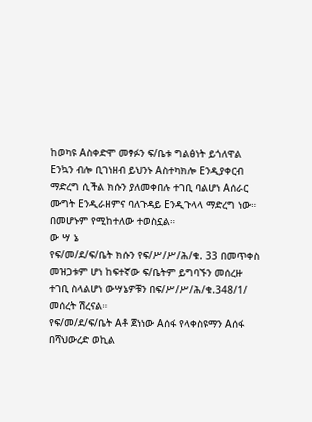ከወካዩ Aስቀድሞ መፃፉን ፍ/ቤቱ ግልፅነት ይጎለዋል Eንኳን ብሎ ቢገነዘብ ይህንኑ Aስተካክሎ Eንዲያቀርብ ማድረግ ሲችል ክሱን ያለመቀበሉ ተገቢ ባልሆነ Aሰራር ሙግት Eንዲራዘምና ባለጉዳይ Eንዲጉላላ ማድረግ ነው። በመሆኑም የሚከተለው ተወስኗል።
ው ሣ ኔ
የፍ/መ/ደ/ፍ/ቤት ክሱን የፍ/ሥ/ሥ/ሕ/ቁ. 33 በመጥቀስ መዝጋቱም ሆነ ከፍተኛው ፍ/ቤትም ይግባኙን መሰረዙ ተገቢ ስላልሆነ ውሣኔዎቹን በፍ/ሥ/ሥ/ሕ/ቁ.348/1/ መሰረት ሽረናል።
የፍ/መ/ደ/ፍ/ቤት Aቶ ጀነነው Aሰፋ የላቀስዩማን Aሰፋ በሻህውረድ ወኪል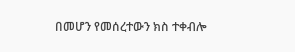በመሆን የመሰረተውን ክስ ተቀብሎ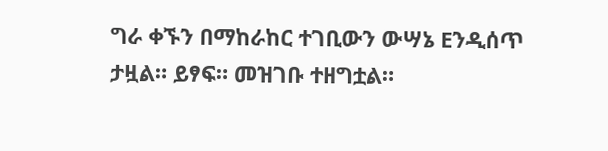ግራ ቀኙን በማከራከር ተገቢውን ውሣኔ Eንዲሰጥ ታዟል። ይፃፍ። መዝገቡ ተዘግቷል።